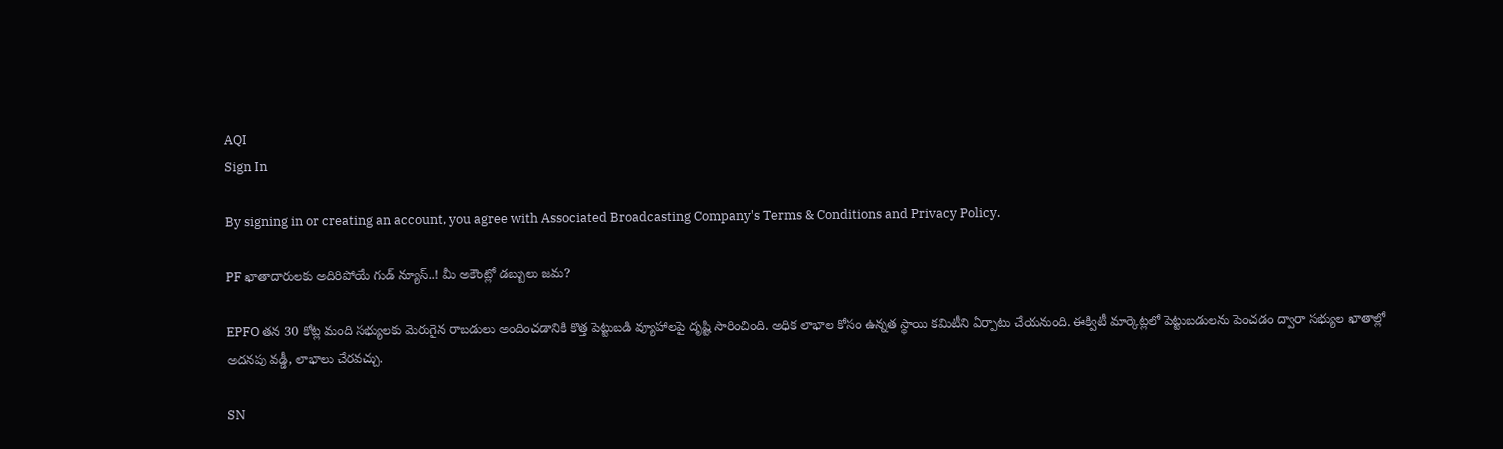AQI
Sign In

By signing in or creating an account, you agree with Associated Broadcasting Company's Terms & Conditions and Privacy Policy.

PF ఖాతాదారులకు అదిరిపోయే గుడ్ న్యూస్..! మీ అకౌంట్లో డబ్బులు జమ?

EPFO తన 30 కోట్ల మంది సభ్యులకు మెరుగైన రాబడులు అందించడానికి కొత్త పెట్టుబడి వ్యూహాలపై దృష్టి సారించింది. అధిక లాభాల కోసం ఉన్నత స్థాయి కమిటీని ఏర్పాటు చేయనుంది. ఈక్విటీ మార్కెట్లలో పెట్టుబడులను పెంచడం ద్వారా సభ్యుల ఖాతాల్లో అదనపు వడ్డీ, లాభాలు చేరవచ్చు.

SN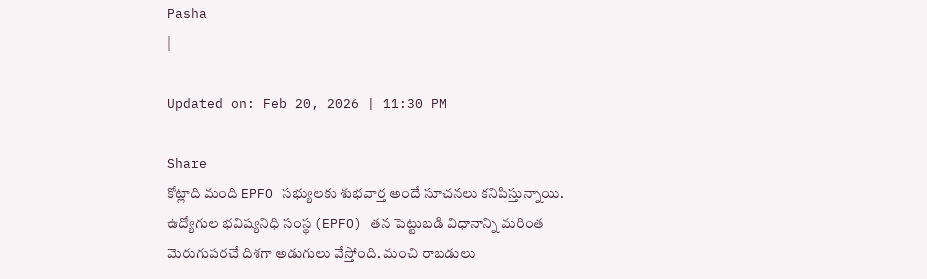Pasha
|

Updated on: Feb 20, 2026 | 11:30 PM

Share
కోట్లాది మంది EPFO సభ్యులకు శుభవార్త అందే సూచనలు కనిపిస్తున్నాయి. ఉద్యోగుల భవిష్యనిధి సంస్థ (EPFO) తన పెట్టుబడి విధానాన్ని మరింత మెరుగుపరచే దిశగా అడుగులు వేస్తోంది. మంచి రాబడులు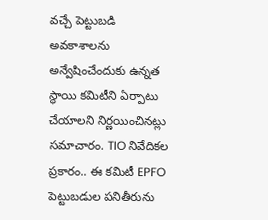వచ్చే పెట్టుబడి అవకాశాలను అన్వేషించేందుకు ఉన్నత స్థాయి కమిటీని ఏర్పాటు చేయాలని నిర్ణయించినట్లు సమాచారం. TIO నివేదికల ప్రకారం.. ఈ కమిటీ EPFO పెట్టుబడుల పనితీరును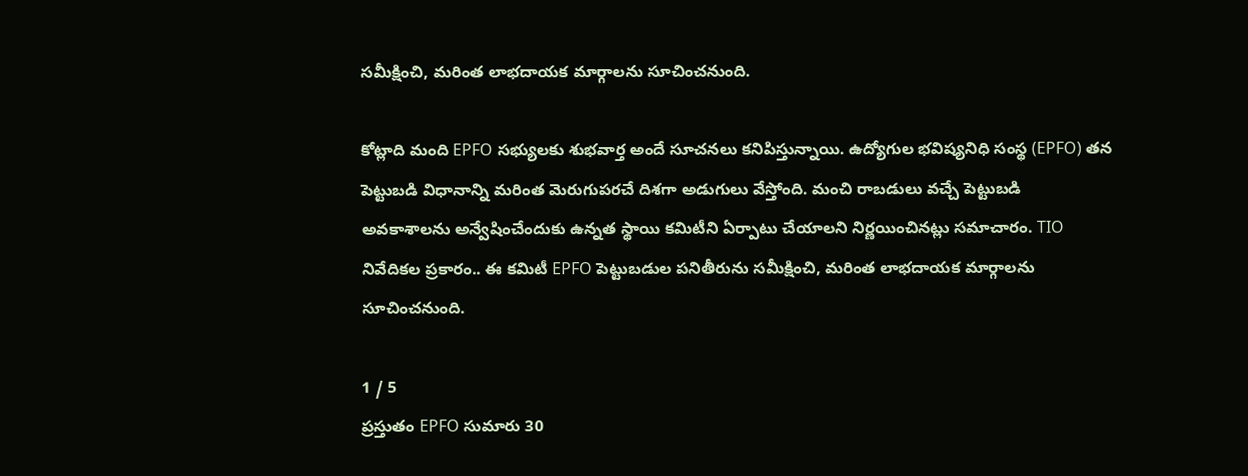సమీక్షించి, మరింత లాభదాయక మార్గాలను సూచించనుంది.

కోట్లాది మంది EPFO సభ్యులకు శుభవార్త అందే సూచనలు కనిపిస్తున్నాయి. ఉద్యోగుల భవిష్యనిధి సంస్థ (EPFO) తన పెట్టుబడి విధానాన్ని మరింత మెరుగుపరచే దిశగా అడుగులు వేస్తోంది. మంచి రాబడులు వచ్చే పెట్టుబడి అవకాశాలను అన్వేషించేందుకు ఉన్నత స్థాయి కమిటీని ఏర్పాటు చేయాలని నిర్ణయించినట్లు సమాచారం. TIO నివేదికల ప్రకారం.. ఈ కమిటీ EPFO పెట్టుబడుల పనితీరును సమీక్షించి, మరింత లాభదాయక మార్గాలను సూచించనుంది.

1 / 5
ప్రస్తుతం EPFO సుమారు 30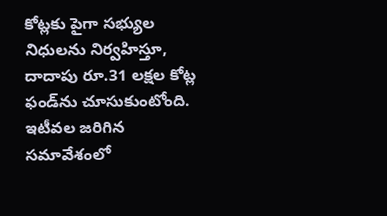కోట్లకు పైగా సభ్యుల నిధులను నిర్వహిస్తూ, దాదాపు రూ.31 లక్షల కోట్ల ఫండ్‌ను చూసుకుంటోంది. ఇటీవల జరిగిన సమావేశంలో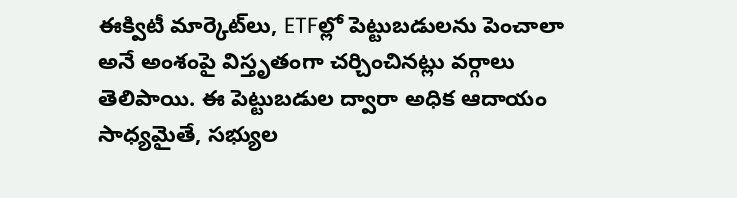ఈక్విటీ మార్కెట్‌లు, ETFల్లో పెట్టుబడులను పెంచాలా అనే అంశంపై విస్తృతంగా చర్చించినట్లు వర్గాలు తెలిపాయి. ఈ పెట్టుబడుల ద్వారా అధిక ఆదాయం సాధ్యమైతే, సభ్యుల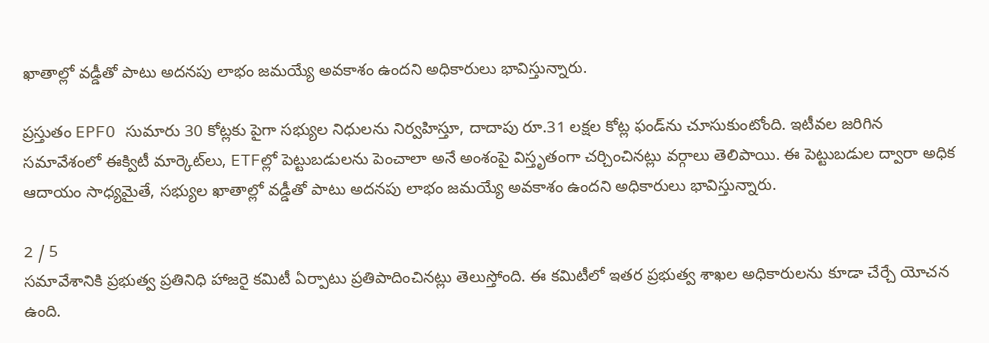ఖాతాల్లో వడ్డీతో పాటు అదనపు లాభం జమయ్యే అవకాశం ఉందని అధికారులు భావిస్తున్నారు.

ప్రస్తుతం EPFO సుమారు 30 కోట్లకు పైగా సభ్యుల నిధులను నిర్వహిస్తూ, దాదాపు రూ.31 లక్షల కోట్ల ఫండ్‌ను చూసుకుంటోంది. ఇటీవల జరిగిన సమావేశంలో ఈక్విటీ మార్కెట్‌లు, ETFల్లో పెట్టుబడులను పెంచాలా అనే అంశంపై విస్తృతంగా చర్చించినట్లు వర్గాలు తెలిపాయి. ఈ పెట్టుబడుల ద్వారా అధిక ఆదాయం సాధ్యమైతే, సభ్యుల ఖాతాల్లో వడ్డీతో పాటు అదనపు లాభం జమయ్యే అవకాశం ఉందని అధికారులు భావిస్తున్నారు.

2 / 5
సమావేశానికి ప్రభుత్వ ప్రతినిధి హాజరై కమిటీ ఏర్పాటు ప్రతిపాదించినట్లు తెలుస్తోంది. ఈ కమిటీలో ఇతర ప్రభుత్వ శాఖల అధికారులను కూడా చేర్చే యోచన ఉంది.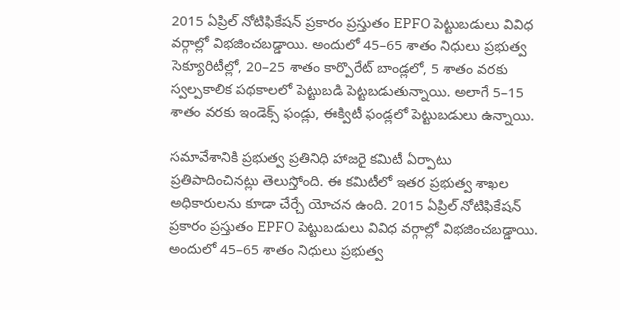2015 ఏప్రిల్ నోటిఫికేషన్ ప్రకారం ప్రస్తుతం EPFO పెట్టుబడులు వివిధ వర్గాల్లో విభజించబడ్డాయి. అందులో 45–65 శాతం నిధులు ప్రభుత్వ సెక్యూరిటీల్లో, 20–25 శాతం కార్పొరేట్ బాండ్లలో, 5 శాతం వరకు స్వల్పకాలిక పథకాలలో పెట్టుబడి పెట్టబడుతున్నాయి. అలాగే 5–15 శాతం వరకు ఇండెక్స్ ఫండ్లు, ఈక్విటీ ఫండ్లలో పెట్టుబడులు ఉన్నాయి.

సమావేశానికి ప్రభుత్వ ప్రతినిధి హాజరై కమిటీ ఏర్పాటు ప్రతిపాదించినట్లు తెలుస్తోంది. ఈ కమిటీలో ఇతర ప్రభుత్వ శాఖల అధికారులను కూడా చేర్చే యోచన ఉంది. 2015 ఏప్రిల్ నోటిఫికేషన్ ప్రకారం ప్రస్తుతం EPFO పెట్టుబడులు వివిధ వర్గాల్లో విభజించబడ్డాయి. అందులో 45–65 శాతం నిధులు ప్రభుత్వ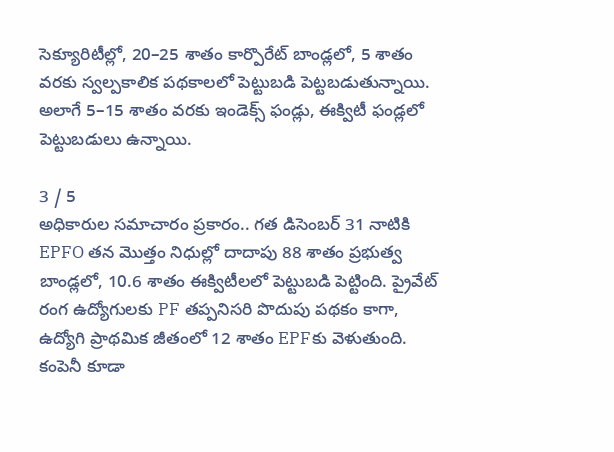సెక్యూరిటీల్లో, 20–25 శాతం కార్పొరేట్ బాండ్లలో, 5 శాతం వరకు స్వల్పకాలిక పథకాలలో పెట్టుబడి పెట్టబడుతున్నాయి. అలాగే 5–15 శాతం వరకు ఇండెక్స్ ఫండ్లు, ఈక్విటీ ఫండ్లలో పెట్టుబడులు ఉన్నాయి.

3 / 5
అధికారుల సమాచారం ప్రకారం.. గత డిసెంబర్ 31 నాటికి EPFO తన మొత్తం నిధుల్లో దాదాపు 88 శాతం ప్రభుత్వ బాండ్లలో, 10.6 శాతం ఈక్విటీలలో పెట్టుబడి పెట్టింది. ప్రైవేట్ రంగ ఉద్యోగులకు PF తప్పనిసరి పొదుపు పథకం కాగా, ఉద్యోగి ప్రాథమిక జీతంలో 12 శాతం EPFకు వెళుతుంది. కంపెనీ కూడా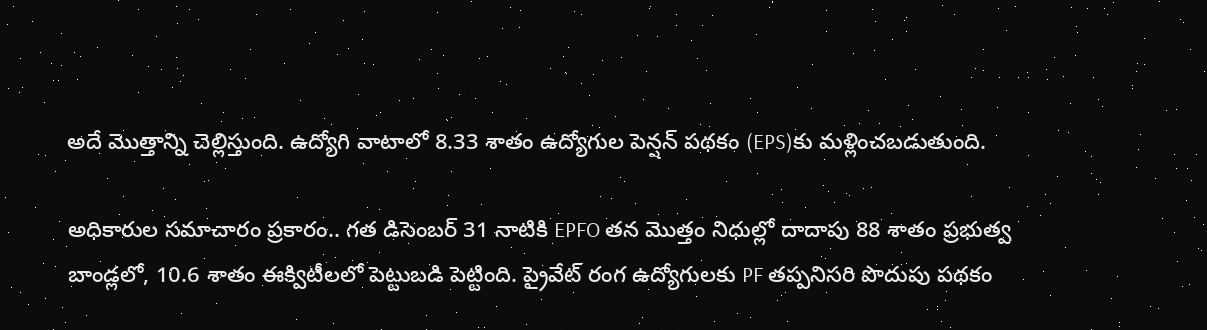అదే మొత్తాన్ని చెల్లిస్తుంది. ఉద్యోగి వాటాలో 8.33 శాతం ఉద్యోగుల పెన్షన్ పథకం (EPS)కు మళ్లించబడుతుంది.

అధికారుల సమాచారం ప్రకారం.. గత డిసెంబర్ 31 నాటికి EPFO తన మొత్తం నిధుల్లో దాదాపు 88 శాతం ప్రభుత్వ బాండ్లలో, 10.6 శాతం ఈక్విటీలలో పెట్టుబడి పెట్టింది. ప్రైవేట్ రంగ ఉద్యోగులకు PF తప్పనిసరి పొదుపు పథకం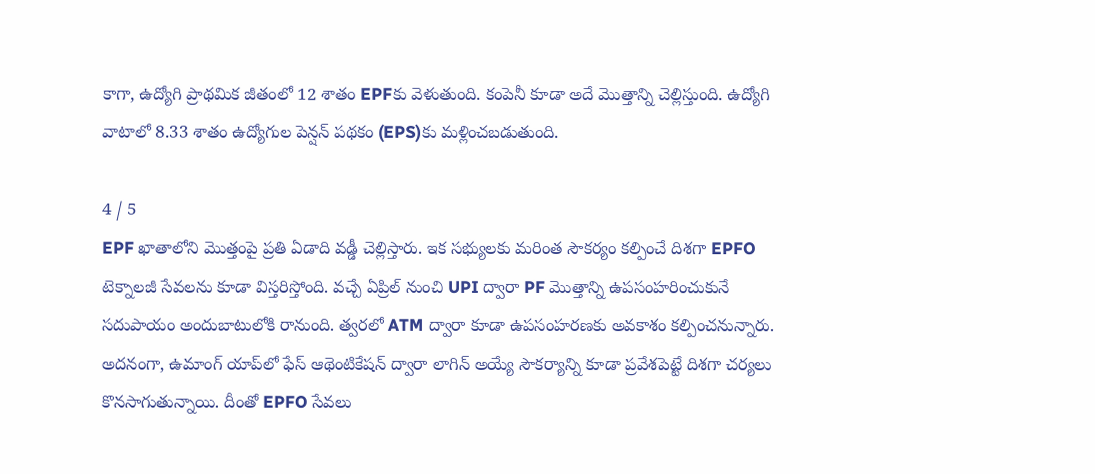కాగా, ఉద్యోగి ప్రాథమిక జీతంలో 12 శాతం EPFకు వెళుతుంది. కంపెనీ కూడా అదే మొత్తాన్ని చెల్లిస్తుంది. ఉద్యోగి వాటాలో 8.33 శాతం ఉద్యోగుల పెన్షన్ పథకం (EPS)కు మళ్లించబడుతుంది.

4 / 5
EPF ఖాతాలోని మొత్తంపై ప్రతి ఏడాది వడ్డీ చెల్లిస్తారు. ఇక సభ్యులకు మరింత సౌకర్యం కల్పించే దిశగా EPFO టెక్నాలజీ సేవలను కూడా విస్తరిస్తోంది. వచ్చే ఏప్రిల్ నుంచి UPI ద్వారా PF మొత్తాన్ని ఉపసంహరించుకునే సదుపాయం అందుబాటులోకి రానుంది. త్వరలో ATM ద్వారా కూడా ఉపసంహరణకు అవకాశం కల్పించనున్నారు. అదనంగా, ఉమాంగ్ యాప్‌లో ఫేస్ ఆథెంటికేషన్ ద్వారా లాగిన్ అయ్యే సౌకర్యాన్ని కూడా ప్రవేశపెట్టే దిశగా చర్యలు కొనసాగుతున్నాయి. దీంతో EPFO సేవలు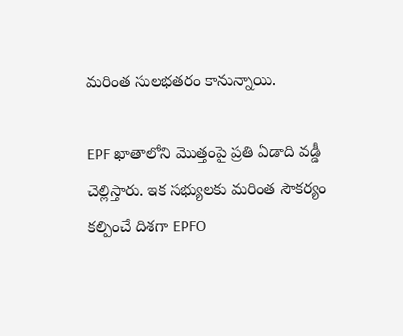మరింత సులభతరం కానున్నాయి.

EPF ఖాతాలోని మొత్తంపై ప్రతి ఏడాది వడ్డీ చెల్లిస్తారు. ఇక సభ్యులకు మరింత సౌకర్యం కల్పించే దిశగా EPFO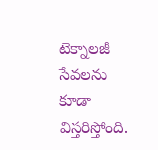టెక్నాలజీ సేవలను కూడా విస్తరిస్తోంది.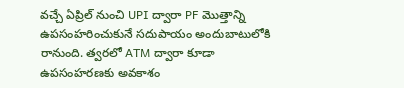వచ్చే ఏప్రిల్ నుంచి UPI ద్వారా PF మొత్తాన్ని ఉపసంహరించుకునే సదుపాయం అందుబాటులోకి రానుంది. త్వరలో ATM ద్వారా కూడా ఉపసంహరణకు అవకాశం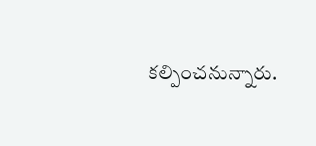కల్పించనున్నారు.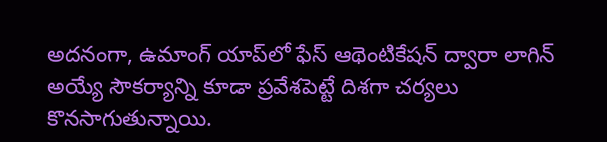అదనంగా, ఉమాంగ్ యాప్‌లో ఫేస్ ఆథెంటికేషన్ ద్వారా లాగిన్ అయ్యే సౌకర్యాన్ని కూడా ప్రవేశపెట్టే దిశగా చర్యలు కొనసాగుతున్నాయి.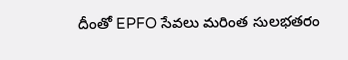దీంతో EPFO సేవలు మరింత సులభతరం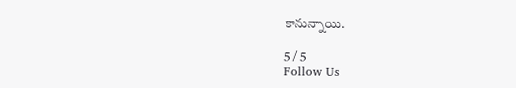కానున్నాయి.

5 / 5
Follow Us